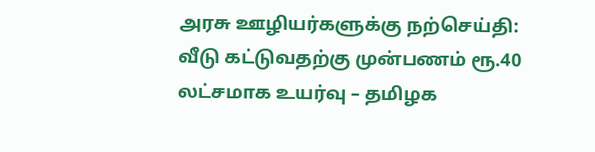அரசு ஊழியர்களுக்கு நற்செய்தி: வீடு கட்டுவதற்கு முன்பணம் ரூ.40 லட்சமாக உயர்வு – தமிழக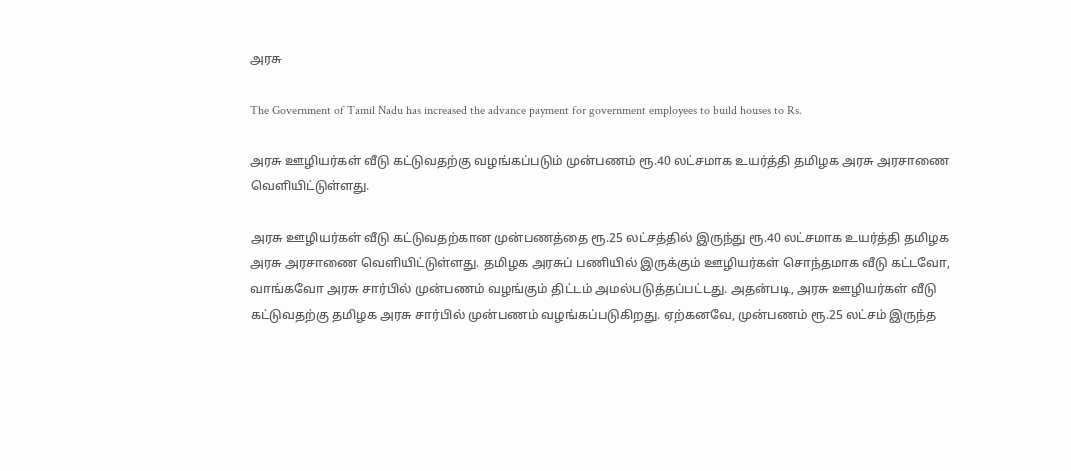அரசு

The Government of Tamil Nadu has increased the advance payment for government employees to build houses to Rs.

அரசு ஊழியர்கள் வீடு கட்டுவதற்கு வழங்கப்படும் முன்பணம் ரூ.40 லட்சமாக உயர்த்தி தமிழக அரசு அரசாணை வெளியிட்டுள்ளது.

அரசு ஊழியர்கள் வீடு கட்டுவதற்கான முன்பணத்தை ரூ.25 லட்சத்தில் இருந்து ரூ.40 லட்சமாக உயர்த்தி தமிழக அரசு அரசாணை வெளியிட்டுள்ளது. தமிழக அரசுப் பணியில் இருக்கும் ஊழியர்கள் சொந்தமாக வீடு கட்டவோ, வாங்கவோ அரசு சார்பில் முன்பணம் வழங்கும் திட்டம் அமல்படுத்தப்பட்டது. அதன்படி, அரசு ஊழியர்கள் வீடு கட்டுவதற்கு தமிழக அரசு சார்பில் முன்பணம் வழங்கப்படுகிறது. ஏற்கனவே, முன்பணம் ரூ.25 லட்சம் இருந்த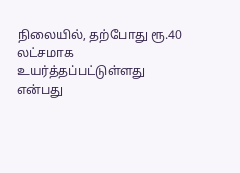நிலையில், தற்போது ரூ.40 லட்சமாக உயர்த்தப்பட்டுள்ளது என்பது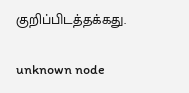குறிப்பிடத்தக்கது.

unknown node